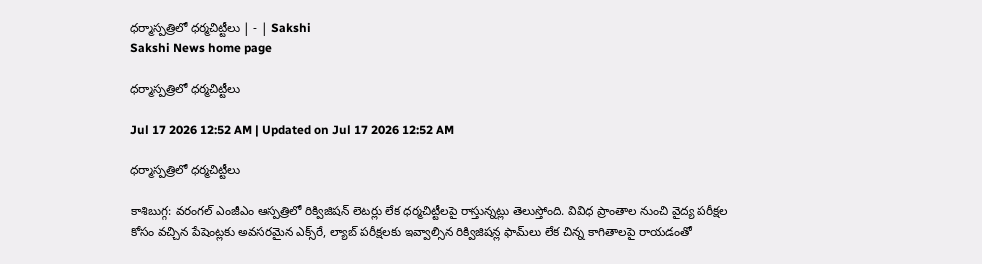ధర్మాస్పత్రిలో ధర్మచిట్టీలు | - | Sakshi
Sakshi News home page

ధర్మాస్పత్రిలో ధర్మచిట్టీలు

Jul 17 2026 12:52 AM | Updated on Jul 17 2026 12:52 AM

ధర్మాస్పత్రిలో ధర్మచిట్టీలు

కాశిబుగ్గ: వరంగల్‌ ఎంజీఎం ఆస్పత్రిలో రిక్విజిషన్‌ లెటర్లు లేక ధర్మచిట్టీలపై రాస్తున్నట్లు తెలుస్తోంది. వివిధ ప్రాంతాల నుంచి వైద్య పరీక్షల కోసం వచ్చిన పేషెంట్లకు అవసరమైన ఎక్స్‌రే, ల్యాబ్‌ పరీక్షలకు ఇవ్వాల్సిన రిక్విజిషన్ల ఫామ్‌లు లేక చిన్న కాగితాలపై రాయడంతో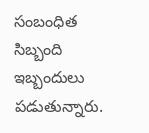సంబంధిత సిబ్బంది ఇబ్బందులు పడుతున్నారు.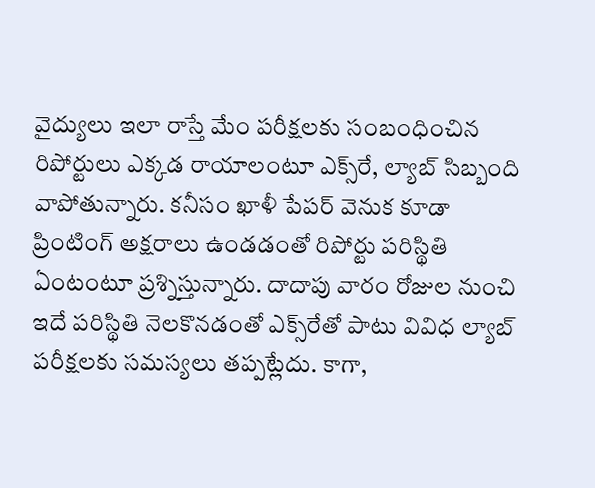వైద్యులు ఇలా రాస్తే మేం పరీక్షలకు సంబంధించిన రిపోర్టులు ఎక్కడ రాయాలంటూ ఎక్స్‌రే, ల్యాబ్‌ సిబ్బంది వాపోతున్నారు. కనీసం ఖాళీ పేపర్‌ వెనుక కూడా ప్రింటింగ్‌ అక్షరాలు ఉండడంతో రిపోర్టు పరిస్థితి ఏంటంటూ ప్రశ్నిస్తున్నారు. దాదాపు వారం రోజుల నుంచి ఇదే పరిస్థితి నెలకొనడంతో ఎక్స్‌రేతో పాటు వివిధ ల్యాబ్‌ పరీక్షలకు సమస్యలు తప్పట్లేదు. కాగా,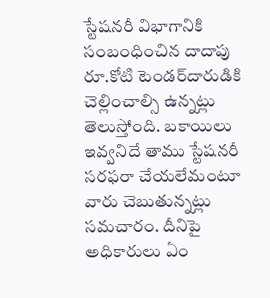స్టేషనరీ విభాగానికి సంబంధించిన దాదాపు రూ.కోటి టెండర్‌దారుడికి చెల్లించాల్సి ఉన్నట్లు తెలుస్తోంది. బకాయిలు ఇవ్వనిదే తాము స్టేషనరీ సరఫరా చేయలేమంటూ వారు చెబుతున్నట్లు సమచారం. దీనిపై అధికారులు ఏం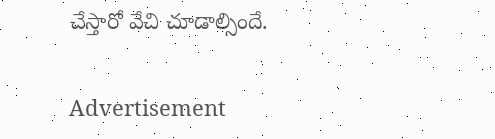చేస్తారో వేచి చూడాల్సిందే.

Advertisement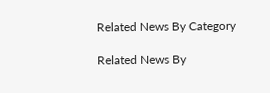Related News By Category

Related News By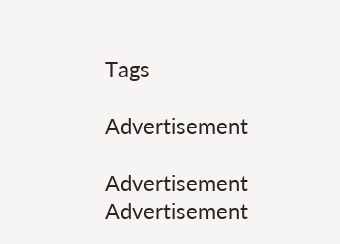Tags

Advertisement

Advertisement
Advertisement